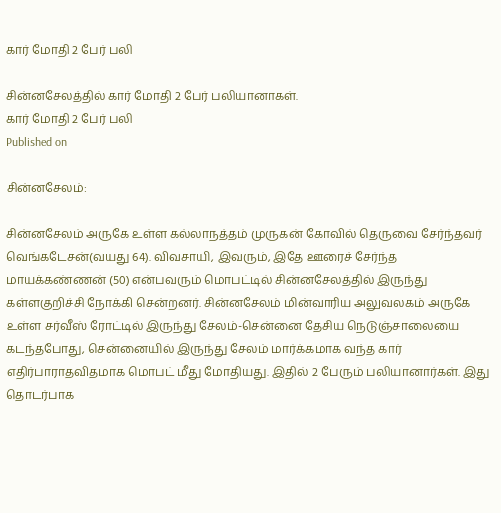கார் மோதி 2 பேர் பலி

சின்னசேலத்தில் கார் மோதி 2 பேர் பலியானாகள்.
கார் மோதி 2 பேர் பலி
Published on

சின்னசேலம்:

சின்னசேலம் அருகே உள்ள கல்லாநத்தம் முருகன் கோவில் தெருவை சேர்ந்தவர் வெங்கடேசன்(வயது 64). விவசாயி, இவரும், இதே ஊரைச் சேர்ந்த மாயக்கண்ணன் (50) என்பவரும் மொபட்டில் சின்னசேலத்தில் இருந்து கள்ளகுறிச்சி நோக்கி சென்றனர். சின்னசேலம் மின்வாரிய அலுவலகம் அருகே உள்ள சர்வீஸ் ரோட்டில் இருந்து சேலம்-சென்னை தேசிய நெடுஞ்சாலையை கடந்தபோது, சென்னையில் இருந்து சேலம் மார்க்கமாக வந்த கார் எதிர்பாராதவிதமாக மொபட் மீது மோதியது. இதில் 2 பேரும் பலியானார்கள். இது தொடர்பாக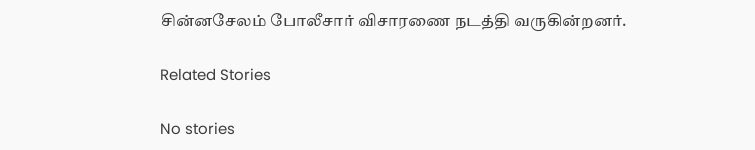சின்னசேலம் போலீசார் விசாரணை நடத்தி வருகின்றனர்.

Related Stories

No stories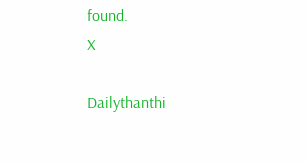found.
X

Dailythanthi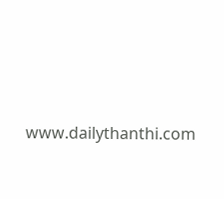www.dailythanthi.com